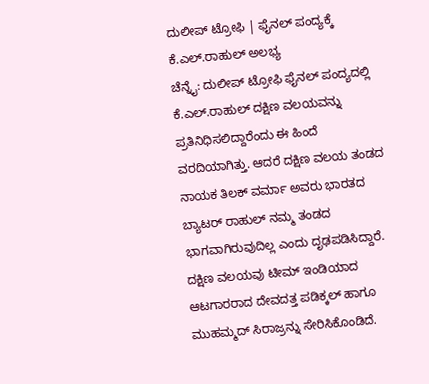ದುಲೀಪ್ ಟ್ರೋಫಿ | ಫೈನಲ್ ಪಂದ್ಯಕ್ಕೆ ಕೆ.ಎಲ್.ರಾಹುಲ್ ಅಲಭ್ಯ
ಚೆನ್ನೈ: ದುಲೀಪ್ ಟ್ರೋಫಿ ಫೈನಲ್ ಪಂದ್ಯದಲ್ಲಿ ಕೆ.ಎಲ್.ರಾಹುಲ್ ದಕ್ಷಿಣ ವಲಯವನ್ನು ಪ್ರತಿನಿಧಿಸಲಿದ್ದಾರೆಂದು ಈ ಹಿಂದೆ ವರದಿಯಾಗಿತ್ತು. ಆದರೆ ದಕ್ಷಿಣ ವಲಯ ತಂಡದ ನಾಯಕ ತಿಲಕ್ ವರ್ಮಾ ಅವರು ಭಾರತದ ಬ್ಯಾಟರ್ ರಾಹುಲ್ ನಮ್ಮ ತಂಡದ ಭಾಗವಾಗಿರುವುದಿಲ್ಲ ಎಂದು ದೃಢಪಡಿಸಿದ್ದಾರೆ.
ದಕ್ಷಿಣ ವಲಯವು ಟೀಮ್ ಇಂಡಿಯಾದ ಆಟಗಾರರಾದ ದೇವದತ್ತ ಪಡಿಕ್ಕಲ್ ಹಾಗೂ ಮುಹಮ್ಮದ್ ಸಿರಾಜ್ರನ್ನು ಸೇರಿಸಿಕೊಂಡಿದೆ.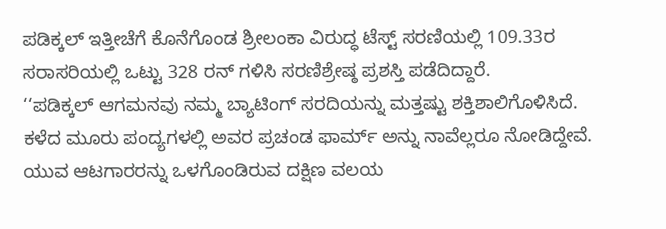ಪಡಿಕ್ಕಲ್ ಇತ್ತೀಚೆಗೆ ಕೊನೆಗೊಂಡ ಶ್ರೀಲಂಕಾ ವಿರುದ್ಧ ಟೆಸ್ಟ್ ಸರಣಿಯಲ್ಲಿ 109.33ರ ಸರಾಸರಿಯಲ್ಲಿ ಒಟ್ಟು 328 ರನ್ ಗಳಿಸಿ ಸರಣಿಶ್ರೇಷ್ಠ ಪ್ರಶಸ್ತಿ ಪಡೆದಿದ್ದಾರೆ.
‘‘ಪಡಿಕ್ಕಲ್ ಆಗಮನವು ನಮ್ಮ ಬ್ಯಾಟಿಂಗ್ ಸರದಿಯನ್ನು ಮತ್ತಷ್ಟು ಶಕ್ತಿಶಾಲಿಗೊಳಿಸಿದೆ. ಕಳೆದ ಮೂರು ಪಂದ್ಯಗಳಲ್ಲಿ ಅವರ ಪ್ರಚಂಡ ಫಾರ್ಮ್ ಅನ್ನು ನಾವೆಲ್ಲರೂ ನೋಡಿದ್ದೇವೆ. ಯುವ ಆಟಗಾರರನ್ನು ಒಳಗೊಂಡಿರುವ ದಕ್ಷಿಣ ವಲಯ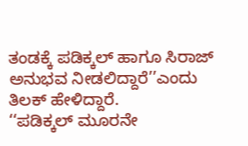ತಂಡಕ್ಕೆ ಪಡಿಕ್ಕಲ್ ಹಾಗೂ ಸಿರಾಜ್ ಅನುಭವ ನೀಡಲಿದ್ದಾರೆ’’ಎಂದು ತಿಲಕ್ ಹೇಳಿದ್ದಾರೆ.
‘‘ಪಡಿಕ್ಕಲ್ ಮೂರನೇ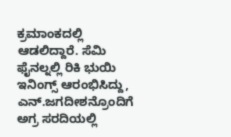ಕ್ರಮಾಂಕದಲ್ಲಿ ಆಡಲಿದ್ದಾರೆ. ಸೆಮಿ ಫೈನಲ್ನಲ್ಲಿ ರಿಕಿ ಭುಯಿ ಇನಿಂಗ್ಸ್ ಆರಂಭಿಸಿದ್ದು, ಎನ್.ಜಗದೀಶನ್ರೊಂದಿಗೆ ಅಗ್ರ ಸರದಿಯಲ್ಲಿ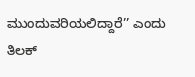ಮುಂದುವರಿಯಲಿದ್ದಾರೆ’’ ಎಂದು ತಿಲಕ್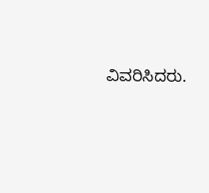ವಿವರಿಸಿದರು.